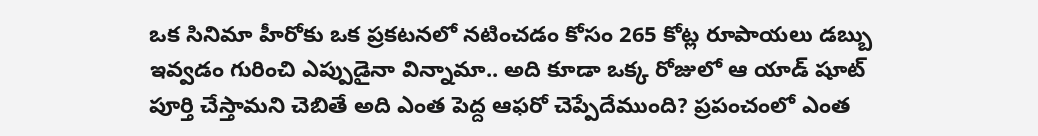ఒక సినిమా హీరోకు ఒక ప్రకటనలో నటించడం కోసం 265 కోట్ల రూపాయలు డబ్బు ఇవ్వడం గురించి ఎప్పుడైనా విన్నామా.. అది కూడా ఒక్క రోజులో ఆ యాడ్ షూట్ పూర్తి చేస్తామని చెబితే అది ఎంత పెద్ద ఆఫరో చెప్పేదేముంది? ప్రపంచంలో ఎంత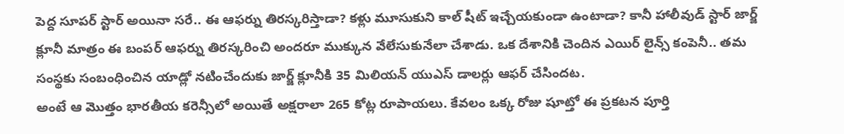పెద్ద సూపర్ స్టార్ అయినా సరే.. ఈ ఆఫర్ను తిరస్కరిస్తాడా? కళ్లు మూసుకుని కాల్ షీట్ ఇచ్చేయకుండా ఉంటాడా? కానీ హాలీవుడ్ స్టార్ జార్జ్ క్లూనీ మాత్రం ఈ బంపర్ ఆఫర్ను తిరస్కరించి అందరూ ముక్కున వేలేసుకునేలా చేశాడు. ఒక దేశానికి చెందిన ఎయిర్ లైన్స్ కంపెనీ.. తమ సంస్థకు సంబంధించిన యాడ్లో నటించేందుకు జార్జ్ క్లూనీకి 35 మిలియన్ యుఎస్ డాలర్లు ఆఫర్ చేసిందట.
అంటే ఆ మొత్తం భారతీయ కరెన్సీలో అయితే అక్షరాలా 265 కోట్ల రూపాయలు. కేవలం ఒక్క రోజు షూట్తో ఈ ప్రకటన పూర్తి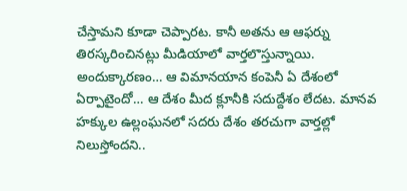చేస్తామని కూడా చెప్పారట. కానీ అతను ఆ ఆఫర్ను తిరస్కరించినట్లు మీడియాలో వార్తలొస్తున్నాయి. అందుక్కారణం… ఆ విమానయాన కంపెనీ ఏ దేశంలో ఏర్పాటైందో… ఆ దేశం మీద క్లూనీకి సదుద్దేశం లేదట. మానవ హక్కుల ఉల్లంఘనలో సదరు దేశం తరచుగా వార్తల్లో నిలుస్తోందని..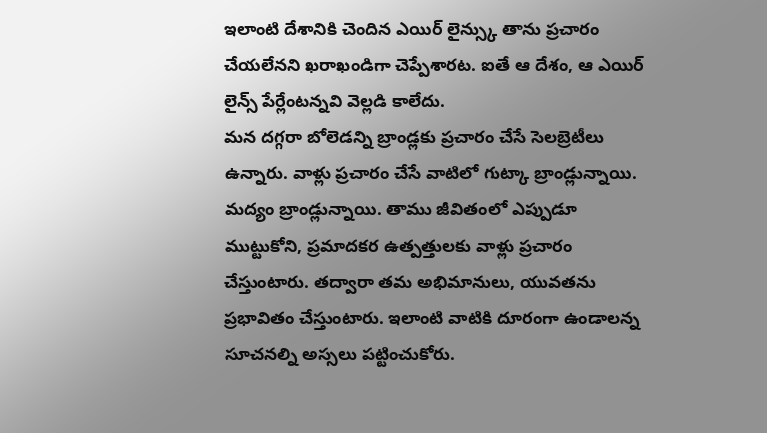ఇలాంటి దేశానికి చెందిన ఎయిర్ లైన్స్కు తాను ప్రచారం చేయలేనని ఖరాఖండిగా చెప్పేశారట. ఐతే ఆ దేశం, ఆ ఎయిర్ లైన్స్ పేర్లేంటన్నవి వెల్లడి కాలేదు.
మన దగ్గరా బోలెడన్ని బ్రాండ్లకు ప్రచారం చేసే సెలబ్రెటీలు ఉన్నారు. వాళ్లు ప్రచారం చేసే వాటిలో గుట్కా బ్రాండ్లున్నాయి. మద్యం బ్రాండ్లున్నాయి. తాము జీవితంలో ఎప్పుడూ ముట్టుకోని, ప్రమాదకర ఉత్పత్తులకు వాళ్లు ప్రచారం చేస్తుంటారు. తద్వారా తమ అభిమానులు, యువతను ప్రభావితం చేస్తుంటారు. ఇలాంటి వాటికి దూరంగా ఉండాలన్న సూచనల్ని అస్సలు పట్టించుకోరు.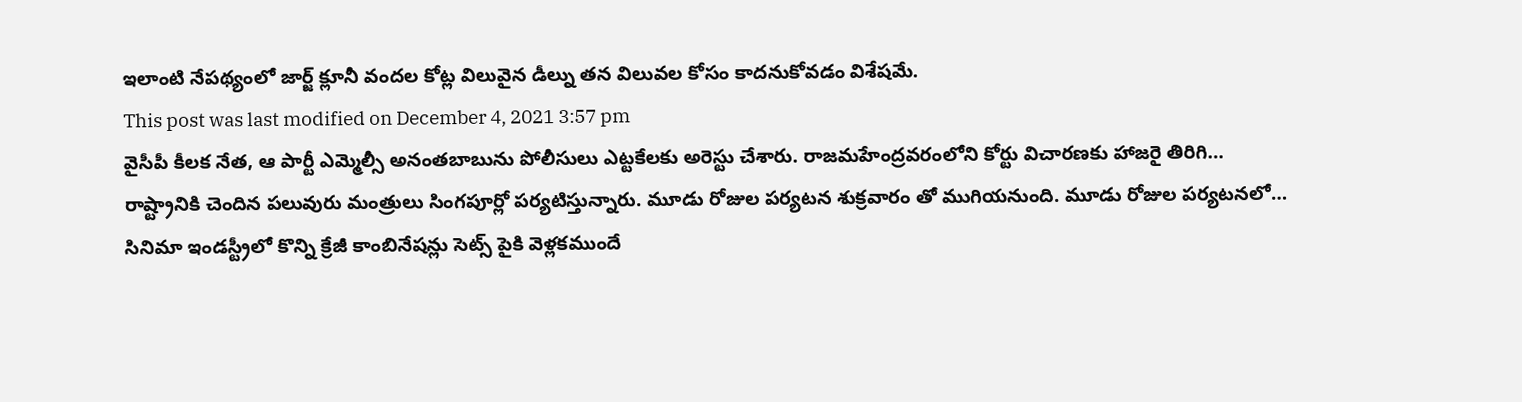ఇలాంటి నేపథ్యంలో జార్జ్ క్లూనీ వందల కోట్ల విలువైన డీల్ను తన విలువల కోసం కాదనుకోవడం విశేషమే.
This post was last modified on December 4, 2021 3:57 pm
వైసీపీ కీలక నేత, ఆ పార్టీ ఎమ్మెల్సీ అనంతబాబును పోలీసులు ఎట్టకేలకు అరెస్టు చేశారు. రాజమహేంద్రవరంలోని కోర్టు విచారణకు హాజరై తిరిగి…
రాష్ట్రానికి చెందిన పలువురు మంత్రులు సింగపూర్లో పర్యటిస్తున్నారు. మూడు రోజుల పర్యటన శుక్రవారం తో ముగియనుంది. మూడు రోజుల పర్యటనలో…
సినిమా ఇండస్ట్రీలో కొన్ని క్రేజీ కాంబినేషన్లు సెట్స్ పైకి వెళ్లకముందే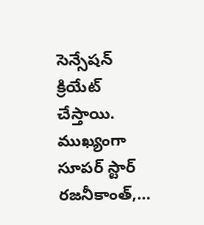సెన్సేషన్ క్రియేట్ చేస్తాయి. ముఖ్యంగా సూపర్ స్టార్ రజనీకాంత్,…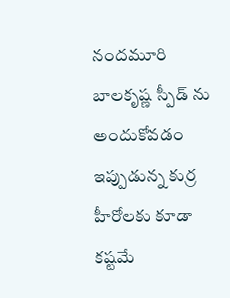నందమూరి బాలకృష్ణ స్పీడ్ ను అందుకోవడం ఇప్పుడున్న కుర్ర హీరోలకు కూడా కష్టమే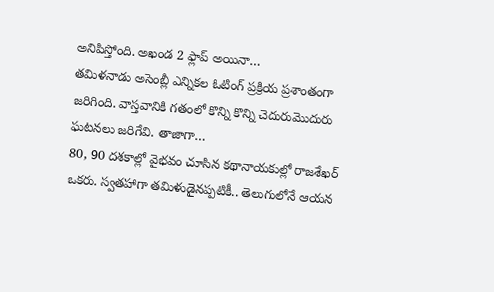అనిపిస్తోంది. అఖండ 2 ఫ్లాప్ అయినా…
తమిళనాడు అసెంబ్లీ ఎన్నికల ఓటింగ్ ప్రక్రియ ప్రశాంతంగా జరిగింది. వాస్తవానికి గతంలో కొన్ని కొన్ని చెదురుమొదురు ఘటనలు జరిగేవి. తాజాగా…
80, 90 దశకాల్లో వైభవం చూసిన కథానాయకుల్లో రాజశేఖర్ ఒకరు. స్వతహాగా తమిళుడైనప్పటికీ.. తెలుగులోనే ఆయన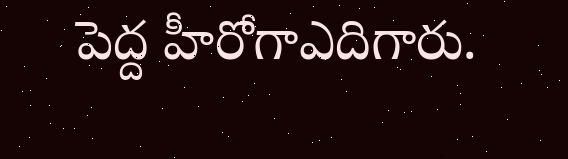పెద్ద హీరోగాఎదిగారు.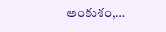అంకుశం,…